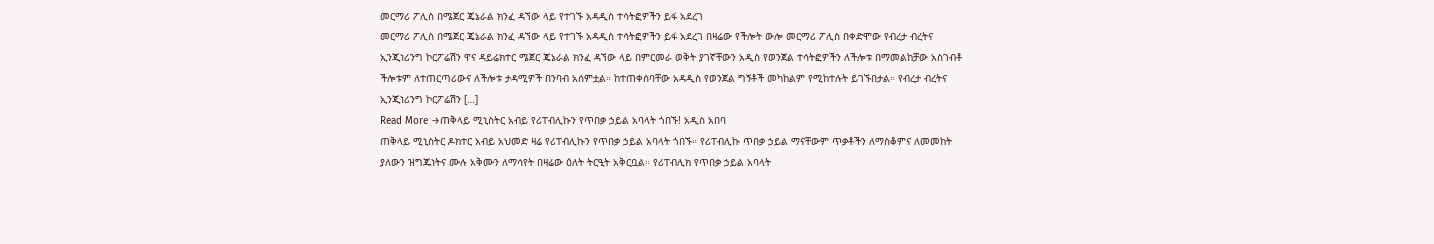መርማሪ ፖሊስ በሜጀር ጄኔራል ክንፈ ዳኘው ላይ የተገኙ አዳዲስ ተሳትፎዎችን ይፋ አደረገ
መርማሪ ፖሊስ በሜጀር ጄኔራል ክንፈ ዳኘው ላይ የተገኙ አዳዲስ ተሳትፎዎችን ይፋ አደረገ በዛሬው የችሎት ውሎ መርማሪ ፖሊስ በቀድሞው የብረታ ብረትና ኢንጂነሪንግ ኮርፖሬሽን ዋና ዳይሬክተር ሜጀር ጄኔራል ክንፈ ዳኘው ላይ በምርመራ ወቅት ያገኛቸውን አዲስ የወንጀል ተሳትፎዎችን ለችሎቱ በማመልከቻው አስገብቶ ችሎቱም ለተጠርጣሪውና ለችሎቱ ታዳሚዎች በንባብ አሰምቷል። ከተጠቀሰባቸው አዳዲስ የወንጀል ግኝቶች መካከልም የሚከተሉት ይገኙበታል። የብረታ ብረትና ኢንጂነሪንግ ኮርፖሬሽን […]
Read More →ጠቅላይ ሚኒስትር አብይ የሪፐብሊኩን የጥበቃ ኃይል አባላት ጎበኙ! አዲስ አበባ
ጠቅላይ ሚኒስትር ዶክተር አብይ አህመድ ዛሬ የሪፐብሊኩን የጥበቃ ኃይል አባላት ጎበኙ። የሪፐብሊኩ ጥበቃ ኃይል ማናቸውም ጥቃቶችን ለማስቆምና ለመመከት ያለውን ዝግጁነትና ሙሉ አቅሙን ለማሳየት በዛሬው ዕለት ትርዒት አቅርቧል። የሪፐብሊክ የጥበቃ ኃይል አባላት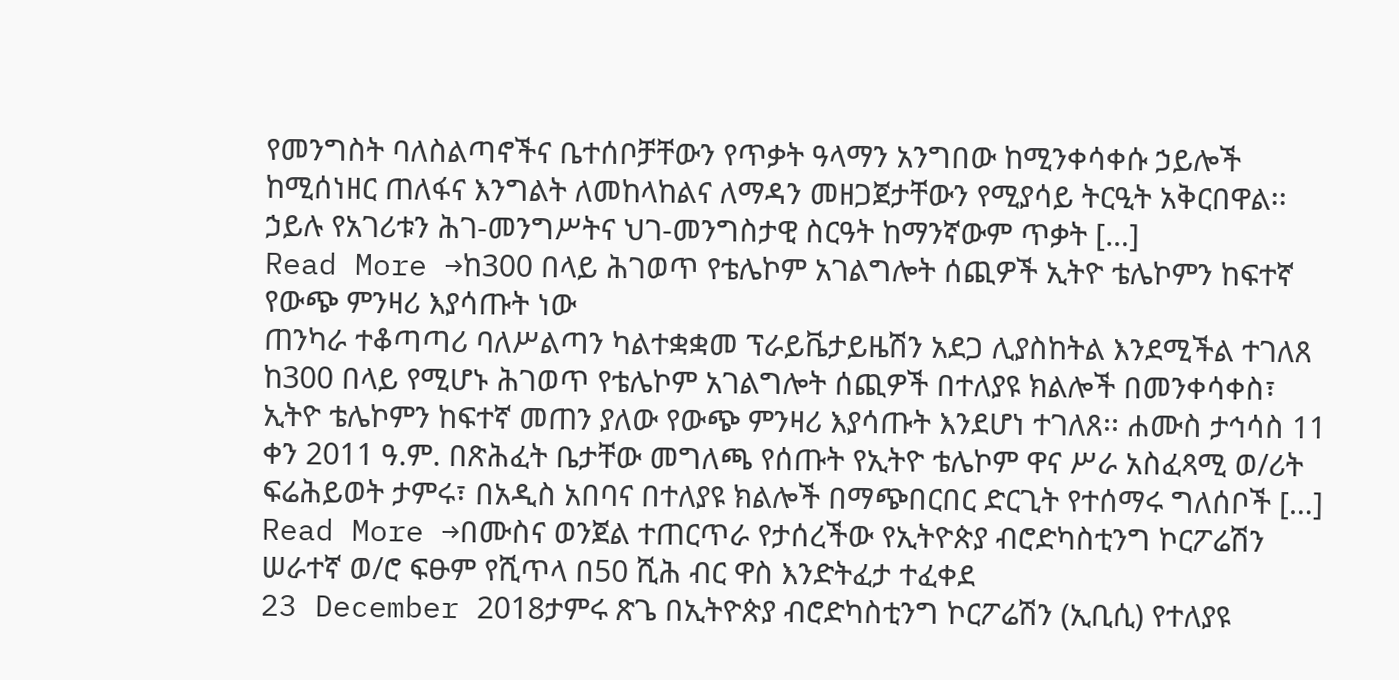የመንግስት ባለስልጣኖችና ቤተሰቦቻቸውን የጥቃት ዓላማን አንግበው ከሚንቀሳቀሱ ኃይሎች ከሚሰነዘር ጠለፋና እንግልት ለመከላከልና ለማዳን መዘጋጀታቸውን የሚያሳይ ትርዒት አቅርበዋል፡፡ ኃይሉ የአገሪቱን ሕገ-መንግሥትና ህገ-መንግስታዊ ስርዓት ከማንኛውም ጥቃት […]
Read More →ከ300 በላይ ሕገወጥ የቴሌኮም አገልግሎት ሰጪዎች ኢትዮ ቴሌኮምን ከፍተኛ የውጭ ምንዛሪ እያሳጡት ነው
ጠንካራ ተቆጣጣሪ ባለሥልጣን ካልተቋቋመ ፕራይቬታይዜሽን አደጋ ሊያስከትል እንደሚችል ተገለጸ ከ300 በላይ የሚሆኑ ሕገወጥ የቴሌኮም አገልግሎት ሰጪዎች በተለያዩ ክልሎች በመንቀሳቀስ፣ ኢትዮ ቴሌኮምን ከፍተኛ መጠን ያለው የውጭ ምንዛሪ እያሳጡት እንደሆነ ተገለጸ፡፡ ሐሙስ ታኅሳስ 11 ቀን 2011 ዓ.ም. በጽሕፈት ቤታቸው መግለጫ የሰጡት የኢትዮ ቴሌኮም ዋና ሥራ አስፈጻሚ ወ/ሪት ፍሬሕይወት ታምሩ፣ በአዲስ አበባና በተለያዩ ክልሎች በማጭበርበር ድርጊት የተሰማሩ ግለሰቦች […]
Read More →በሙስና ወንጀል ተጠርጥራ የታሰረችው የኢትዮጵያ ብሮድካስቲንግ ኮርፖሬሽን ሠራተኛ ወ/ሮ ፍፁም የሺጥላ በ50 ሺሕ ብር ዋስ እንድትፈታ ተፈቀደ
23 December 2018ታምሩ ጽጌ በኢትዮጵያ ብሮድካስቲንግ ኮርፖሬሽን (ኢቢሲ) የተለያዩ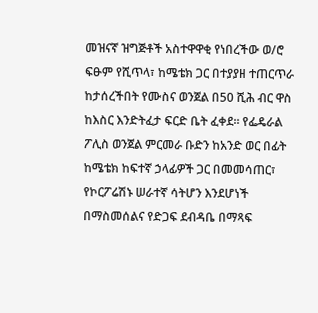መዝናኛ ዝግጅቶች አስተዋዋቂ የነበረችው ወ/ሮ ፍፁም የሺጥላ፣ ከሜቴክ ጋር በተያያዘ ተጠርጥራ ከታሰረችበት የሙስና ወንጀል በ50 ሺሕ ብር ዋስ ከእስር እንድትፈታ ፍርድ ቤት ፈቀደ፡፡ የፌዴራል ፖሊስ ወንጀል ምርመራ ቡድን ከአንድ ወር በፊት ከሜቴክ ከፍተኛ ኃላፊዎች ጋር በመመሳጠር፣ የኮርፖሬሽኑ ሠራተኛ ሳትሆን እንደሆነች በማስመሰልና የድጋፍ ደብዳቤ በማጻፍ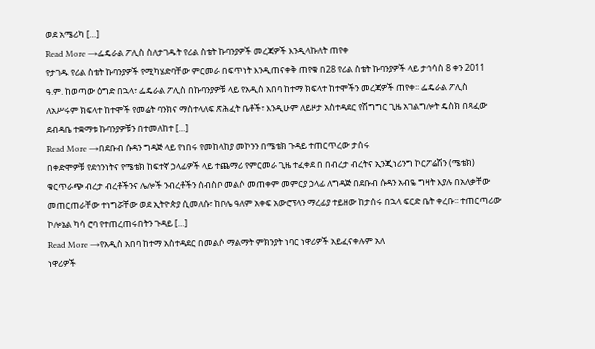ወደ አሜሪካ […]
Read More →ፌዴራል ፖሊስ ስለታገዱት የሪል ስቴት ኩባንያዎች መረጃዎች እንዲላኩለት ጠየቀ
የታገዱ የሪል ስቴት ኩባንያዎች የሚካሄድባቸው ምርመራ በፍጥነት እንዲጠናቀቅ ጠየቁ በ28 የሪል ስቴት ኩባንያዎች ላይ ታኅሳስ 8 ቀን 2011 ዓ.ም. ከወጣው ዕግድ በኋላ፣ ፌዴራል ፖሊስ በኩባንያዎቹ ላይ የአዲስ አበባ ከተማ ክፍላተ ከተሞችን መረጃዎች ጠየቀ፡፡ ፌዴራል ፖሊስ ለአሥሩም ክፍላተ ከተሞች የመሬት ባንክና ማስተላለፍ ጽሕፈት ቤቶች፣ እንዲሁም ለይዞታ አስተዳደር የሽግግር ጊዜ አገልግሎት ዴስክ በጻፈው ደብዳቤ ተቋማቱ ኩባንያዎቹን በተመለከተ […]
Read More →በደቡብ ሱዳን ግዳጅ ላይ የነበሩ የመከላከያ መኮንን በሜቴክ ጉዳይ ተጠርጥረው ታሰሩ
በቀድሞዎቹ የደኅንነትና የሜቴክ ከፍተኛ ኃላፊዎች ላይ ተጨማሪ የምርመራ ጊዜ ተፈቀደ በ በብረታ ብረትና ኢንጂነሪንግ ኮርፖሬሽን (ሜቴክ) ቁርጥራጭ ብረታ ብረቶችንና ሌሎች ንብረቶችን ሰብስቦ መልሶ መጠቀም መምርያ ኃላፊ ለግዳጅ በደቡብ ሱዳን አብዬ ግዛት እያሉ በአለቃቸው መጠርጠራቸው ተነግሯቸው ወደ ኢትዮጵያ ሲመለሱ፣ ከቦሌ ዓለም አቀፍ አውሮፕላን ማረፊያ ተይዘው ከታሰሩ በኋላ ፍርድ ቤት ቀረቡ፡፡ ተጠርጣሪው ኮሎኔል ካሳ ሮባ የተጠረጠሩበትን ጉዳይ […]
Read More →የአዲስ አበባ ከተማ አስተዳደር በመልሶ ማልማት ምክንያት ነባር ነዋሪዎች አይፈናቀሉም አለ
ነዋሪዎች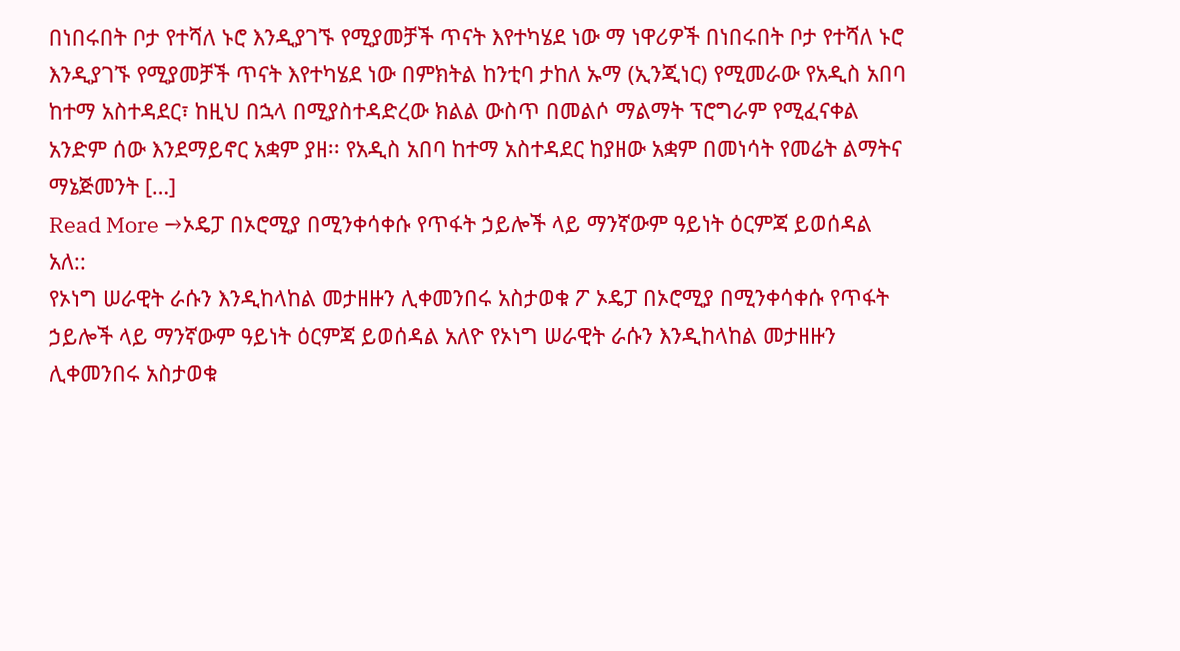በነበሩበት ቦታ የተሻለ ኑሮ እንዲያገኙ የሚያመቻች ጥናት እየተካሄደ ነው ማ ነዋሪዎች በነበሩበት ቦታ የተሻለ ኑሮ እንዲያገኙ የሚያመቻች ጥናት እየተካሄደ ነው በምክትል ከንቲባ ታከለ ኡማ (ኢንጂነር) የሚመራው የአዲስ አበባ ከተማ አስተዳደር፣ ከዚህ በኋላ በሚያስተዳድረው ክልል ውስጥ በመልሶ ማልማት ፕሮግራም የሚፈናቀል አንድም ሰው እንደማይኖር አቋም ያዘ፡፡ የአዲስ አበባ ከተማ አስተዳደር ከያዘው አቋም በመነሳት የመሬት ልማትና ማኔጅመንት […]
Read More →ኦዴፓ በኦሮሚያ በሚንቀሳቀሱ የጥፋት ኃይሎች ላይ ማንኛውም ዓይነት ዕርምጃ ይወሰዳል አለ::
የኦነግ ሠራዊት ራሱን እንዲከላከል መታዘዙን ሊቀመንበሩ አስታወቁ ፖ ኦዴፓ በኦሮሚያ በሚንቀሳቀሱ የጥፋት ኃይሎች ላይ ማንኛውም ዓይነት ዕርምጃ ይወሰዳል አለዮ የኦነግ ሠራዊት ራሱን እንዲከላከል መታዘዙን ሊቀመንበሩ አስታወቁ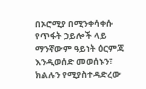በኦሮሚያ በሚንቀሳቀሱ የጥፋት ኃይሎች ላይ ማንኛውም ዓይነት ዕርምጃ እንዲወሰድ መወሰኑን፣ ክልሉን የሚያስተዳድረው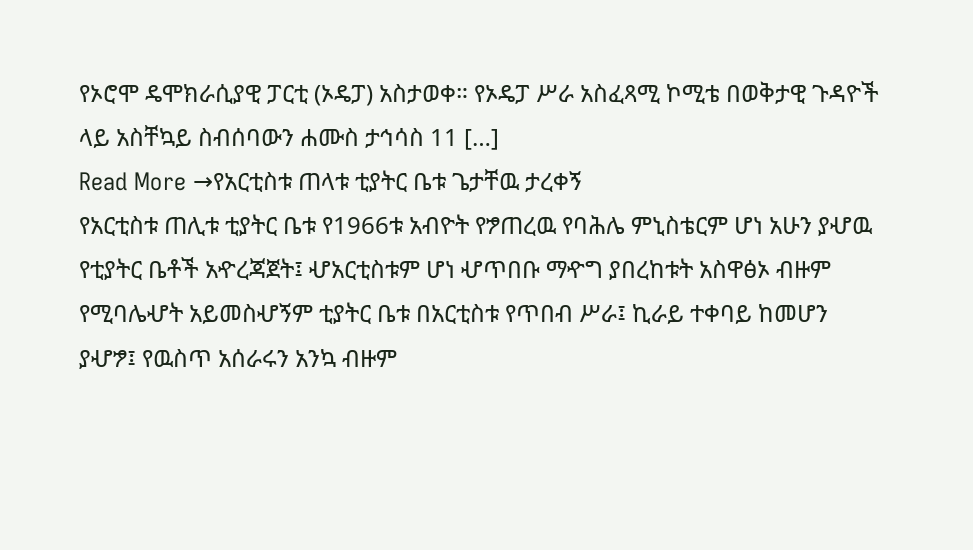የኦሮሞ ዴሞክራሲያዊ ፓርቲ (ኦዴፓ) አስታወቀ። የኦዴፓ ሥራ አስፈጻሚ ኮሚቴ በወቅታዊ ጉዳዮች ላይ አስቸኳይ ስብሰባውን ሐሙስ ታኅሳስ 11 […]
Read More →የአርቲስቱ ጠላቱ ቲያትር ቤቱ ጌታቸዉ ታረቀኝ
የአርቲስቱ ጠሊቱ ቲያትር ቤቱ የ1966ቱ አብዮት የፇጠረዉ የባሕሌ ምኒስቴርም ሆነ አሁን ያሇዉ የቲያትር ቤቶች አዯረጃጀት፤ ሇአርቲስቱም ሆነ ሇጥበቡ ማዯግ ያበረከቱት አስዋፅኦ ብዙም የሚባሌሇት አይመስሇኝም ቲያትር ቤቱ በአርቲስቱ የጥበብ ሥራ፤ ኪራይ ተቀባይ ከመሆን ያሇፇ፤ የዉስጥ አሰራሩን አንኳ ብዙም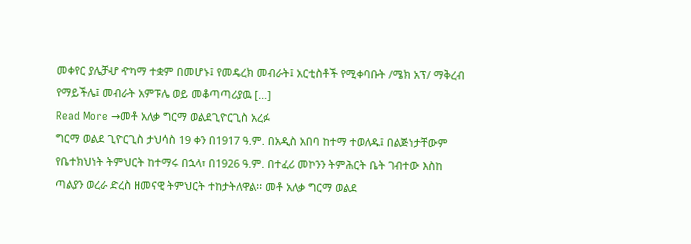መቀየር ያሌቻሇ ዯካማ ተቋም በመሆኑ፤ የመዴረክ መብራት፤ አርቲስቶች የሚቀባቡት /ሜክ አፕ/ ማቅረብ የማይችሌ፤ መብራት አምፑሌ ወይ መቆጣጣሪያዉ […]
Read More →መቶ አለቃ ግርማ ወልደጊዮርጊስ አረፉ
ግርማ ወልደ ጊዮርጊስ ታህሳስ 19 ቀን በ1917 ዓ.ም. በአዲስ አበባ ከተማ ተወለዱ፤ በልጅነታቸውም የቤተክህነት ትምህርት ከተማሩ በኋላ፣ በ1926 ዓ.ም. በተፈሪ መኮንን ትምሕርት ቤት ገብተው እስከ ጣልያን ወረራ ድረስ ዘመናዊ ትምህርት ተከታትለዋል፡፡ መቶ አለቃ ግርማ ወልደ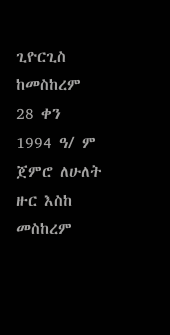ጊዮርጊስ ከመስከረም 28 ቀን 1994 ዓ/ ም ጀምሮ ለሁለት ዙር እስከ መስከረም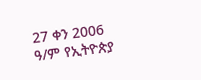27 ቀን 2006 ዓ/ም የኢትዮጵያ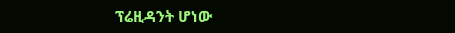ፕሬዚዳንት ሆነው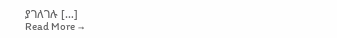ያገለገሉ […]
Read More →